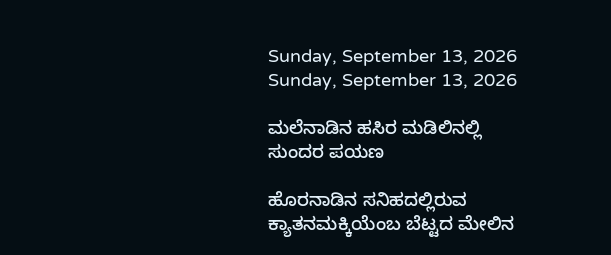Sunday, September 13, 2026
Sunday, September 13, 2026

ಮಲೆನಾಡಿನ ಹಸಿರ ಮಡಿಲಿನಲ್ಲಿ ಸುಂದರ ಪಯಣ

ಹೊರನಾಡಿನ ಸನಿಹದಲ್ಲಿರುವ ಕ್ಯಾತನಮಕ್ಕಿಯೆಂಬ ಬೆಟ್ಟದ ಮೇಲಿನ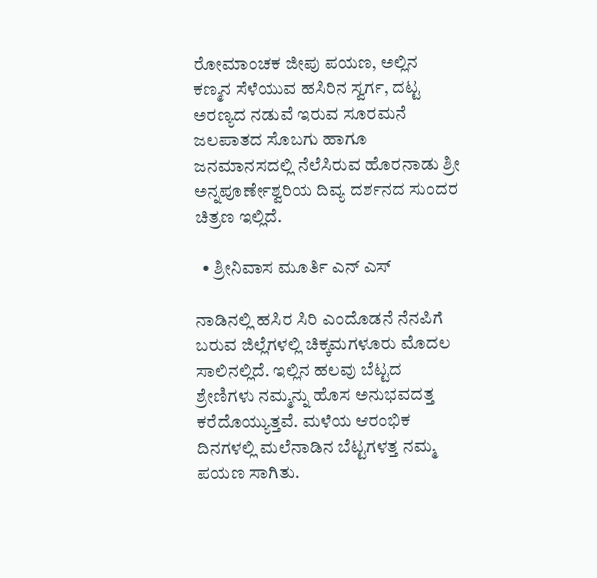ರೋಮಾಂಚಕ ಜೀಪು ಪಯಣ, ಅಲ್ಲಿನ ಕಣ್ಮನ ಸೆಳೆಯುವ ಹಸಿರಿನ ಸ್ವರ್ಗ, ದಟ್ಟ ಅರಣ್ಯದ ನಡುವೆ ಇರುವ ಸೂರಮನೆ ಜಲಪಾತದ ಸೊಬಗು ಹಾಗೂ ಜನಮಾನಸದಲ್ಲಿ ನೆಲೆಸಿರುವ ಹೊರನಾಡು ಶ್ರೀ ಅನ್ನಪೂರ್ಣೇಶ್ವರಿಯ ದಿವ್ಯ ದರ್ಶನದ ಸುಂದರ ಚಿತ್ರಣ ಇಲ್ಲಿದೆ.

  • ಶ್ರೀನಿವಾಸ ಮೂರ್ತಿ ಎನ್ ಎಸ್

ನಾಡಿನಲ್ಲಿ ಹಸಿರ ಸಿರಿ ಎಂದೊಡನೆ ನೆನಪಿಗೆ ಬರುವ ಜಿಲ್ಲೆಗಳಲ್ಲಿ ಚಿಕ್ಕಮಗಳೂರು ಮೊದಲ ಸಾಲಿನಲ್ಲಿದೆ. ಇಲ್ಲಿನ ಹಲವು ಬೆಟ್ಟದ ಶ್ರೇಣಿಗಳು ನಮ್ಮನ್ನು ಹೊಸ ಅನುಭವದತ್ತ ಕರೆದೊಯ್ಯುತ್ತವೆ. ಮಳೆಯ ಆರಂಭಿಕ ದಿನಗಳಲ್ಲಿ ಮಲೆನಾಡಿನ ಬೆಟ್ಟಗಳತ್ತ ನಮ್ಮ ಪಯಣ ಸಾಗಿತು.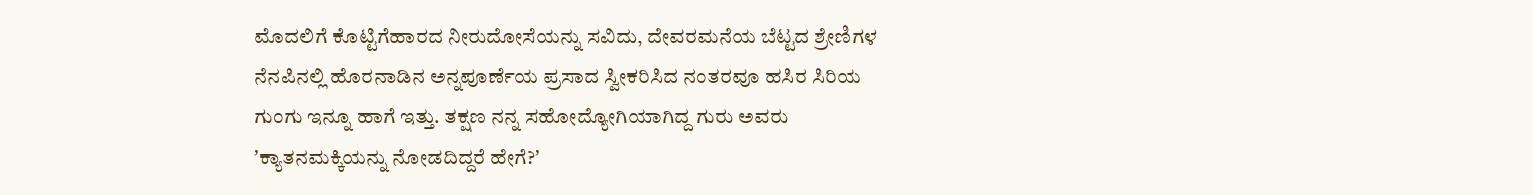ಮೊದಲಿಗೆ ಕೊಟ್ಟಿಗೆಹಾರದ ನೀರುದೋಸೆಯನ್ನು ಸವಿದು, ದೇವರಮನೆಯ ಬೆಟ್ಟದ ಶ್ರೇಣಿಗಳ ನೆನಪಿನಲ್ಲಿ ಹೊರನಾಡಿನ ಅನ್ನಪೂರ್ಣೆಯ ಪ್ರಸಾದ ಸ್ವೀಕರಿಸಿದ ನಂತರವೂ ಹಸಿರ ಸಿರಿಯ ಗುಂಗು ಇನ್ನೂ ಹಾಗೆ ಇತ್ತು. ತಕ್ಷಣ ನನ್ನ ಸಹೋದ್ಯೋಗಿಯಾಗಿದ್ದ ಗುರು ಅವರು ʼಕ್ಯಾತನಮಕ್ಕಿಯನ್ನು ನೋಡದಿದ್ದರೆ ಹೇಗೆ?ʼ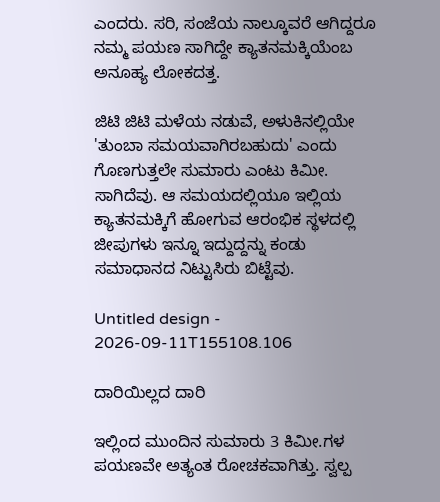ಎಂದರು. ಸರಿ, ಸಂಜೆಯ ನಾಲ್ಕೂವರೆ ಆಗಿದ್ದರೂ ನಮ್ಮ ಪಯಣ ಸಾಗಿದ್ದೇ ಕ್ಯಾತನಮಕ್ಕಿಯೆಂಬ ಅನೂಹ್ಯ ಲೋಕದತ್ತ.

ಜಿಟಿ ಜಿಟಿ ಮಳೆಯ ನಡುವೆ, ಅಳುಕಿನಲ್ಲಿಯೇ 'ತುಂಬಾ ಸಮಯವಾಗಿರಬಹುದು' ಎಂದು ಗೊಣಗುತ್ತಲೇ ಸುಮಾರು ಎಂಟು ಕಿಮೀ. ಸಾಗಿದೆವು. ಆ ಸಮಯದಲ್ಲಿಯೂ ಇಲ್ಲಿಯ ಕ್ಯಾತನಮಕ್ಕಿಗೆ ಹೋಗುವ ಆರಂಭಿಕ ಸ್ಥಳದಲ್ಲಿ ಜೀಪುಗಳು ಇನ್ನೂ ಇದ್ದುದ್ದನ್ನು ಕಂಡು ಸಮಾಧಾನದ ನಿಟ್ಟುಸಿರು ಬಿಟ್ಟೆವು.

Untitled design - 2026-09-11T155108.106

ದಾರಿಯಿಲ್ಲದ ದಾರಿ

ಇಲ್ಲಿಂದ ಮುಂದಿನ ಸುಮಾರು 3 ಕಿಮೀ.ಗಳ ಪಯಣವೇ ಅತ್ಯಂತ ರೋಚಕವಾಗಿತ್ತು. ಸ್ವಲ್ಪ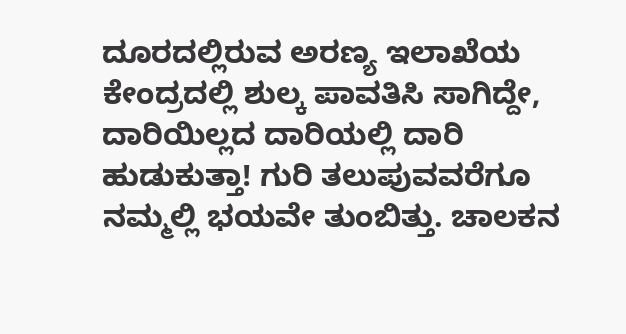ದೂರದಲ್ಲಿರುವ ಅರಣ್ಯ ಇಲಾಖೆಯ ಕೇಂದ್ರದಲ್ಲಿ ಶುಲ್ಕ ಪಾವತಿಸಿ ಸಾಗಿದ್ದೇ, ದಾರಿಯಿಲ್ಲದ ದಾರಿಯಲ್ಲಿ ದಾರಿ ಹುಡುಕುತ್ತಾ! ಗುರಿ ತಲುಪುವವರೆಗೂ ನಮ್ಮಲ್ಲಿ ಭಯವೇ ತುಂಬಿತ್ತು. ಚಾಲಕನ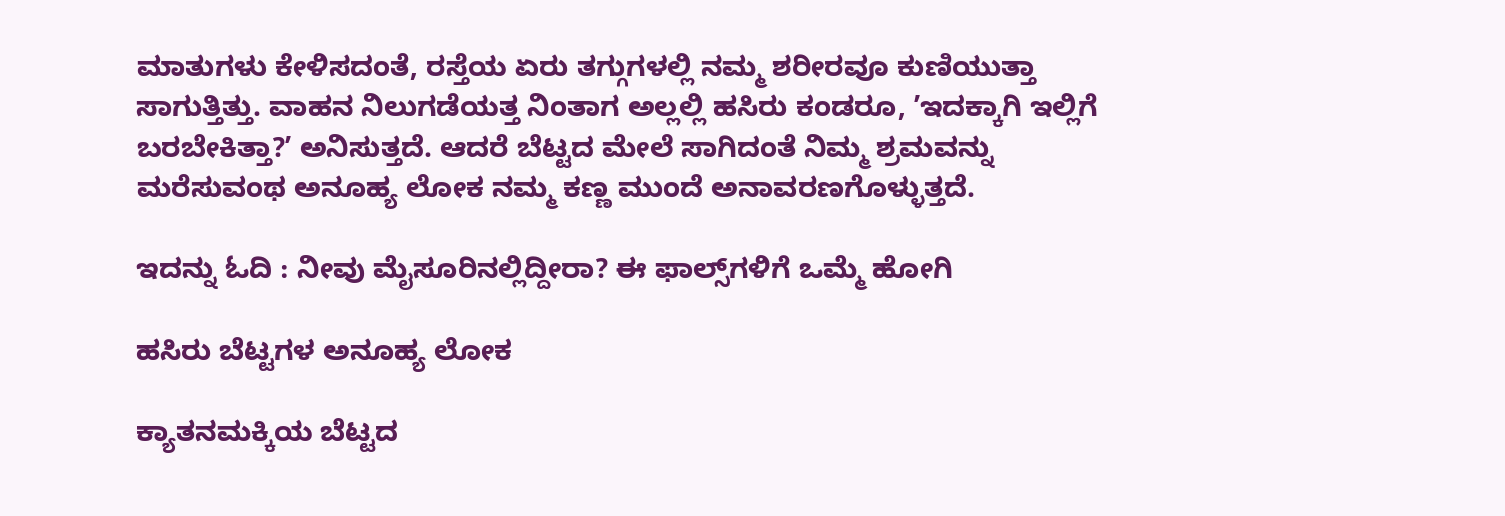ಮಾತುಗಳು ಕೇಳಿಸದಂತೆ, ರಸ್ತೆಯ ಏರು ತಗ್ಗುಗಳಲ್ಲಿ ನಮ್ಮ ಶರೀರವೂ ಕುಣಿಯುತ್ತಾ ಸಾಗುತ್ತಿತ್ತು. ವಾಹನ ನಿಲುಗಡೆಯತ್ತ ನಿಂತಾಗ ಅಲ್ಲಲ್ಲಿ ಹಸಿರು ಕಂಡರೂ, ʼಇದಕ್ಕಾಗಿ ಇಲ್ಲಿಗೆ ಬರಬೇಕಿತ್ತಾ?ʼ ಅನಿಸುತ್ತದೆ. ಆದರೆ ಬೆಟ್ಟದ ಮೇಲೆ ಸಾಗಿದಂತೆ ನಿಮ್ಮ ಶ್ರಮವನ್ನು ಮರೆಸುವಂಥ ಅನೂಹ್ಯ ಲೋಕ ನಮ್ಮ ಕಣ್ಣ ಮುಂದೆ ಅನಾವರಣಗೊಳ್ಳುತ್ತದೆ.

ಇದನ್ನು ಓದಿ : ನೀವು ಮೈಸೂರಿನಲ್ಲಿದ್ದೀರಾ? ಈ ಫಾಲ್ಸ್‌ಗಳಿಗೆ ಒಮ್ಮೆ ಹೋಗಿ

ಹಸಿರು ಬೆಟ್ಟಗಳ ಅನೂಹ್ಯ ಲೋಕ

ಕ್ಯಾತನಮಕ್ಕಿಯ ಬೆಟ್ಟದ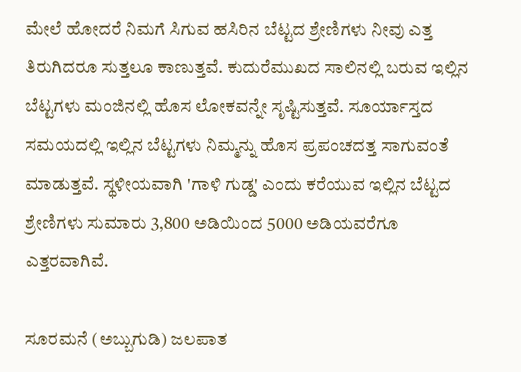ಮೇಲೆ ಹೋದರೆ ನಿಮಗೆ ಸಿಗುವ ಹಸಿರಿನ ಬೆಟ್ಟದ ಶ್ರೇಣಿಗಳು ನೀವು ಎತ್ತ ತಿರುಗಿದರೂ ಸುತ್ತಲೂ ಕಾಣುತ್ತವೆ. ಕುದುರೆಮುಖದ ಸಾಲಿನಲ್ಲಿ ಬರುವ ಇಲ್ಲಿನ ಬೆಟ್ಟಗಳು ಮಂಜಿನಲ್ಲಿ ಹೊಸ ಲೋಕವನ್ನೇ ಸೃಷ್ಟಿಸುತ್ತವೆ. ಸೂರ್ಯಾಸ್ತದ ಸಮಯದಲ್ಲಿ ಇಲ್ಲಿನ ಬೆಟ್ಟಗಳು ನಿಮ್ಮನ್ನು ಹೊಸ ಪ್ರಪಂಚದತ್ತ ಸಾಗುವಂತೆ ಮಾಡುತ್ತವೆ. ಸ್ಥಳೀಯವಾಗಿ 'ಗಾಳಿ ಗುಡ್ಡ' ಎಂದು ಕರೆಯುವ ಇಲ್ಲಿನ ಬೆಟ್ಟದ ಶ್ರೇಣಿಗಳು ಸುಮಾರು 3,800 ಅಡಿಯಿಂದ 5000 ಅಡಿಯವರೆಗೂ ಎತ್ತರವಾಗಿವೆ.

ಸೂರಮನೆ (ಅಬ್ಬುಗುಡಿ) ಜಲಪಾತ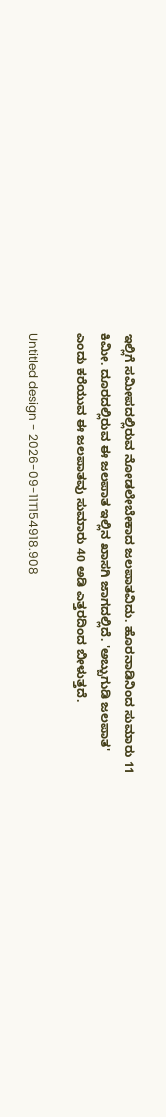ಇಲ್ಲಿಗೆ ಸಮೀಪದಲ್ಲಿರುವ ನೋಡಲೇಬೇಕಾದ ಜಲಪಾತವಿದು. ಹೊರನಾಡಿನಿಂದ ಸುಮಾರು 11 ಕಿಮೀ. ದೂರದಲ್ಲಿರುವ ಈ ಜಲಪಾತ ಇಲ್ಲಿನ ಖಾಸಗಿ ಜಾಗದಲ್ಲಿದೆ. 'ಅಬ್ಬುಗುಡಿ ಜಲಪಾತ' ಎಂದು ಕರೆಯುವ ಈ ಜಲಪಾತವು ಸುಮಾರು 40 ಅಡಿ ಎತ್ತರದಿಂದ ಬೀಳುತ್ತದೆ.

Untitled design - 2026-09-11T154918.908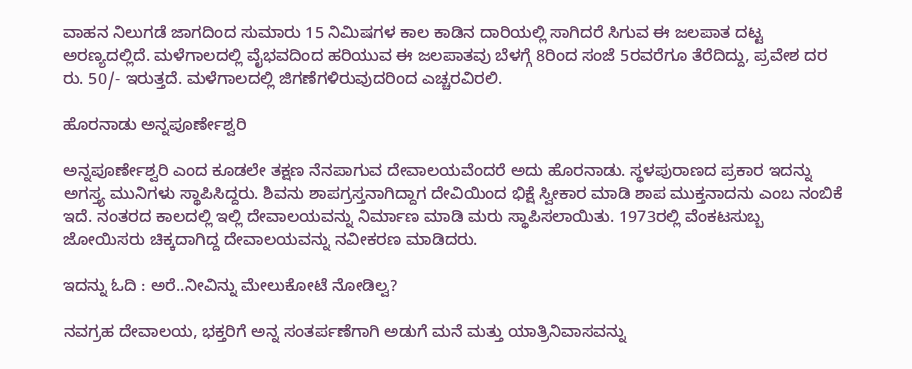ವಾಹನ ನಿಲುಗಡೆ ಜಾಗದಿಂದ ಸುಮಾರು 15 ನಿಮಿಷಗಳ ಕಾಲ ಕಾಡಿನ ದಾರಿಯಲ್ಲಿ ಸಾಗಿದರೆ ಸಿಗುವ ಈ ಜಲಪಾತ ದಟ್ಟ ಅರಣ್ಯದಲ್ಲಿದೆ. ಮಳೆಗಾಲದಲ್ಲಿ ವೈಭವದಿಂದ ಹರಿಯುವ ಈ ಜಲಪಾತವು ಬೆಳಗ್ಗೆ 8ರಿಂದ ಸಂಜೆ 5ರವರೆಗೂ ತೆರೆದಿದ್ದು, ಪ್ರವೇಶ ದರ ರು. 50/- ಇರುತ್ತದೆ. ಮಳೆಗಾಲದಲ್ಲಿ ಜಿಗಣೆಗಳಿರುವುದರಿಂದ ಎಚ್ಚರವಿರಲಿ.

ಹೊರನಾಡು ಅನ್ನಪೂರ್ಣೇಶ್ವರಿ

ಅನ್ನಪೂರ್ಣೇಶ್ವರಿ ಎಂದ ಕೂಡಲೇ ತಕ್ಷಣ ನೆನಪಾಗುವ ದೇವಾಲಯವೆಂದರೆ ಅದು ಹೊರನಾಡು. ಸ್ಥಳಪುರಾಣದ ಪ್ರಕಾರ ಇದನ್ನು ಅಗಸ್ತ್ಯ ಮುನಿಗಳು ಸ್ಥಾಪಿಸಿದ್ದರು. ಶಿವನು ಶಾಪಗ್ರಸ್ತನಾಗಿದ್ದಾಗ ದೇವಿಯಿಂದ ಭಿಕ್ಷೆ ಸ್ವೀಕಾರ ಮಾಡಿ ಶಾಪ ಮುಕ್ತನಾದನು ಎಂಬ ನಂಬಿಕೆ ಇದೆ. ನಂತರದ ಕಾಲದಲ್ಲಿ ಇಲ್ಲಿ ದೇವಾಲಯವನ್ನು ನಿರ್ಮಾಣ ಮಾಡಿ ಮರು ಸ್ಥಾಪಿಸಲಾಯಿತು. 1973ರಲ್ಲಿ ವೆಂಕಟಸುಬ್ಬ ಜೋಯಿಸರು ಚಿಕ್ಕದಾಗಿದ್ದ ದೇವಾಲಯವನ್ನು ನವೀಕರಣ ಮಾಡಿದರು.

ಇದನ್ನು ಓದಿ : ಅರೆ..ನೀವಿನ್ನು ಮೇಲುಕೋಟೆ ನೋಡಿಲ್ವ?

ನವಗ್ರಹ ದೇವಾಲಯ, ಭಕ್ತರಿಗೆ ಅನ್ನ ಸಂತರ್ಪಣೆಗಾಗಿ ಅಡುಗೆ ಮನೆ ಮತ್ತು ಯಾತ್ರಿನಿವಾಸವನ್ನು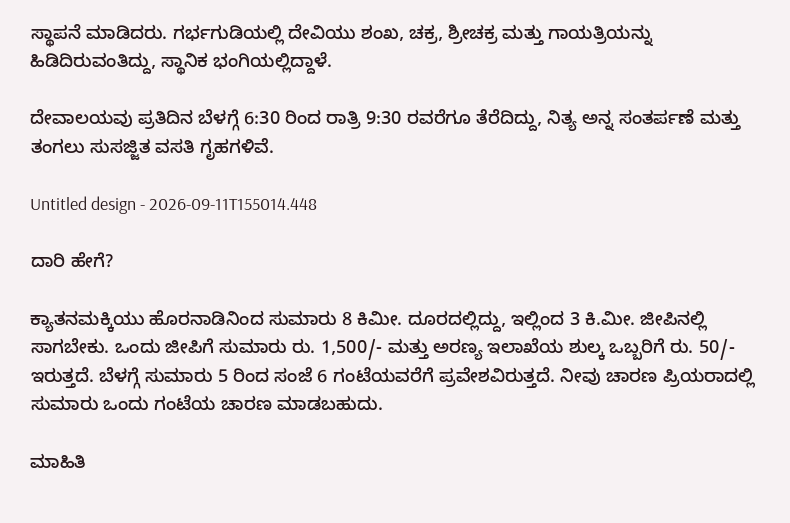ಸ್ಥಾಪನೆ ಮಾಡಿದರು. ಗರ್ಭಗುಡಿಯಲ್ಲಿ ದೇವಿಯು ಶಂಖ, ಚಕ್ರ, ಶ್ರೀಚಕ್ರ ಮತ್ತು ಗಾಯತ್ರಿಯನ್ನು ಹಿಡಿದಿರುವಂತಿದ್ದು, ಸ್ಥಾನಿಕ ಭಂಗಿಯಲ್ಲಿದ್ದಾಳೆ.

ದೇವಾಲಯವು ಪ್ರತಿದಿನ ಬೆಳಗ್ಗೆ 6:30 ರಿಂದ ರಾತ್ರಿ 9:30 ರವರೆಗೂ ತೆರೆದಿದ್ದು, ನಿತ್ಯ ಅನ್ನ ಸಂತರ್ಪಣೆ ಮತ್ತು ತಂಗಲು ಸುಸಜ್ಜಿತ ವಸತಿ ಗೃಹಗಳಿವೆ.

Untitled design - 2026-09-11T155014.448

ದಾರಿ ಹೇಗೆ?

ಕ್ಯಾತನಮಕ್ಕಿಯು ಹೊರನಾಡಿನಿಂದ ಸುಮಾರು 8 ಕಿಮೀ. ದೂರದಲ್ಲಿದ್ದು, ಇಲ್ಲಿಂದ 3 ಕಿ.ಮೀ. ಜೀಪಿನಲ್ಲಿ ಸಾಗಬೇಕು. ಒಂದು ಜೀಪಿಗೆ ಸುಮಾರು ರು. 1,500/- ಮತ್ತು ಅರಣ್ಯ ಇಲಾಖೆಯ ಶುಲ್ಕ ಒಬ್ಬರಿಗೆ ರು. 50/- ಇರುತ್ತದೆ. ಬೆಳಗ್ಗೆ ಸುಮಾರು 5 ರಿಂದ ಸಂಜೆ 6 ಗಂಟೆಯವರೆಗೆ ಪ್ರವೇಶವಿರುತ್ತದೆ. ನೀವು ಚಾರಣ ಪ್ರಿಯರಾದಲ್ಲಿ ಸುಮಾರು ಒಂದು ಗಂಟೆಯ ಚಾರಣ ಮಾಡಬಹುದು.

ಮಾಹಿತಿ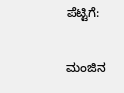ಪೆಟ್ಟಿಗೆ:

ಮಂಜಿನ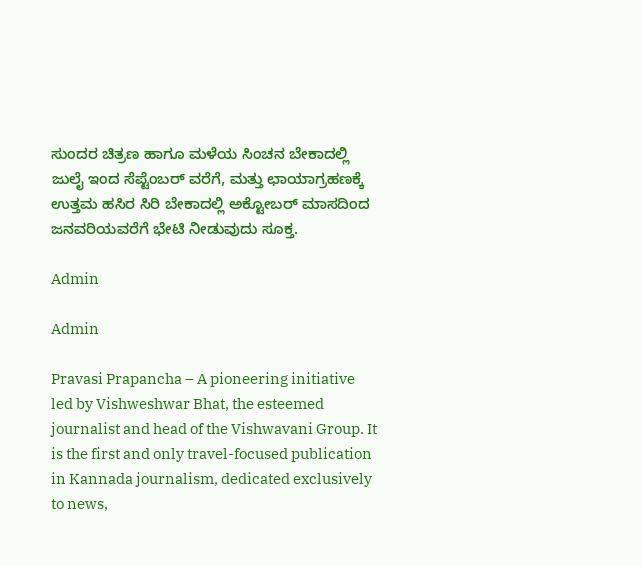ಸುಂದರ ಚಿತ್ರಣ ಹಾಗೂ ಮಳೆಯ ಸಿಂಚನ ಬೇಕಾದಲ್ಲಿ ಜುಲೈ ಇಂದ ಸೆಪ್ಟೆಂಬರ್ ವರೆಗೆ, ಮತ್ತು ಛಾಯಾಗ್ರಹಣಕ್ಕೆ ಉತ್ತಮ ಹಸಿರ ಸಿರಿ ಬೇಕಾದಲ್ಲಿ ಅಕ್ಟೋಬರ್ ಮಾಸದಿಂದ ಜನವರಿಯವರೆಗೆ ಭೇಟಿ ನೀಡುವುದು ಸೂಕ್ತ.

Admin

Admin

Pravasi Prapancha – A pioneering initiative led by Vishweshwar Bhat, the esteemed journalist and head of the Vishwavani Group. It is the first and only travel-focused publication in Kannada journalism, dedicated exclusively to news,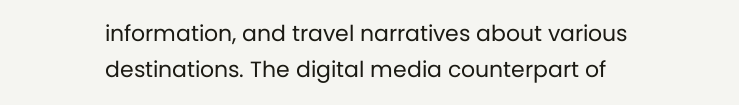information, and travel narratives about various destinations. The digital media counterpart of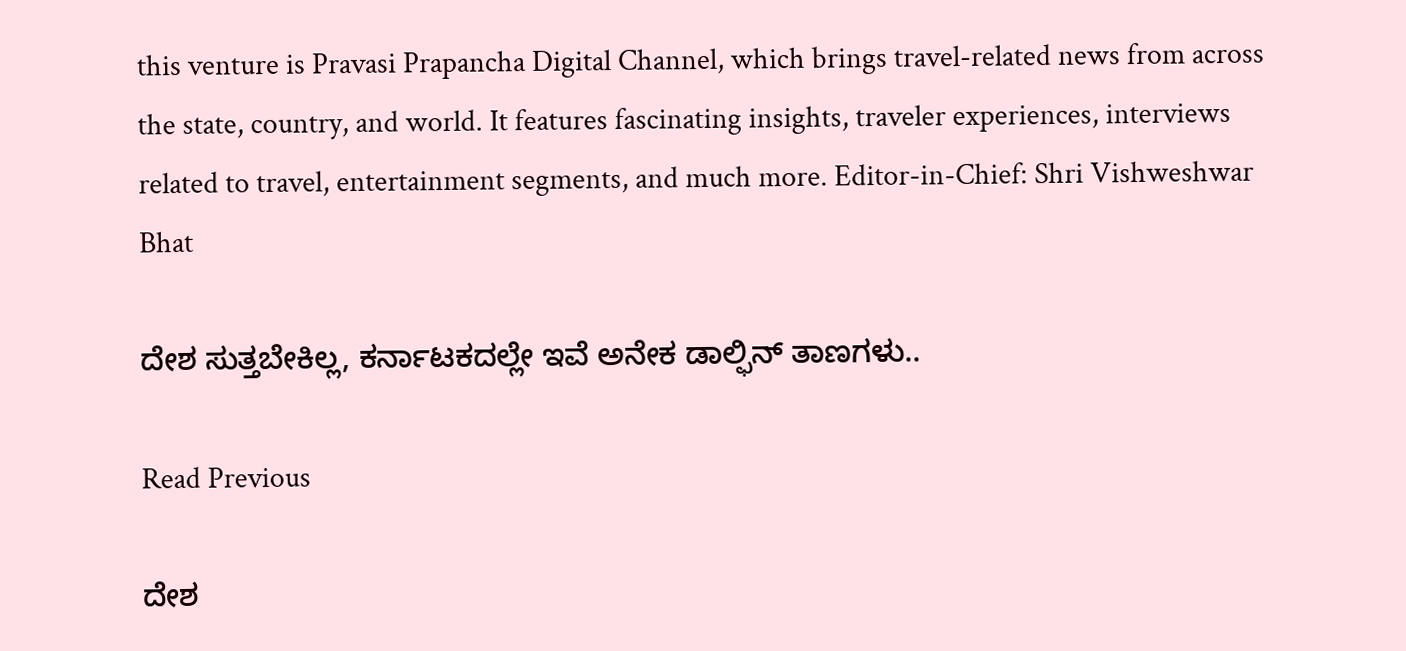this venture is Pravasi Prapancha Digital Channel, which brings travel-related news from across the state, country, and world. It features fascinating insights, traveler experiences, interviews related to travel, entertainment segments, and much more. Editor-in-Chief: Shri Vishweshwar Bhat

ದೇಶ ಸುತ್ತಬೇಕಿಲ್ಲ, ಕರ್ನಾಟಕದಲ್ಲೇ ಇವೆ ಅನೇಕ ಡಾಲ್ಫಿನ್‌ ತಾಣಗಳು..

Read Previous

ದೇಶ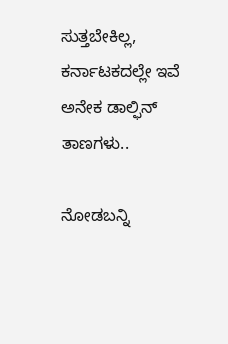ಸುತ್ತಬೇಕಿಲ್ಲ, ಕರ್ನಾಟಕದಲ್ಲೇ ಇವೆ ಅನೇಕ ಡಾಲ್ಫಿನ್‌ ತಾಣಗಳು..

ನೋಡಬನ್ನಿ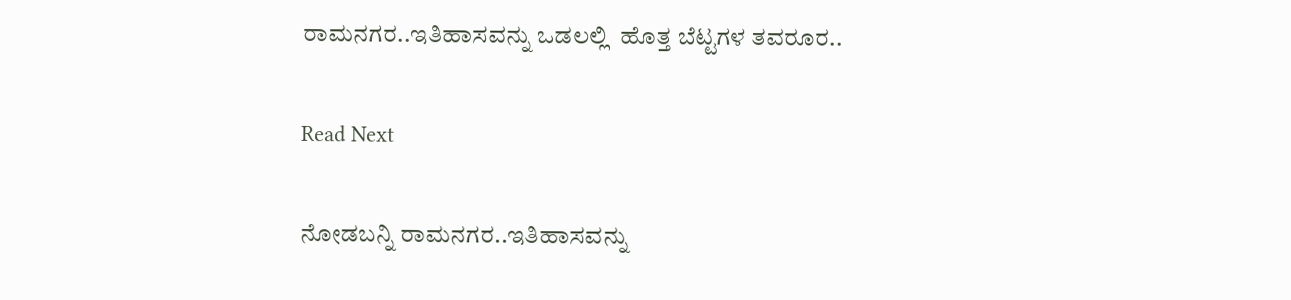ರಾಮನಗರ..ಇತಿಹಾಸವನ್ನು ಒಡಲಲ್ಲಿ  ಹೊತ್ತ ಬೆಟ್ಟಗಳ ತವರೂರ..

Read Next

ನೋಡಬನ್ನಿ ರಾಮನಗರ..ಇತಿಹಾಸವನ್ನು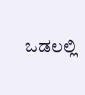ಒಡಲಲ್ಲಿ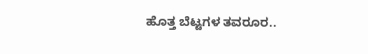ಹೊತ್ತ ಬೆಟ್ಟಗಳ ತವರೂರ..